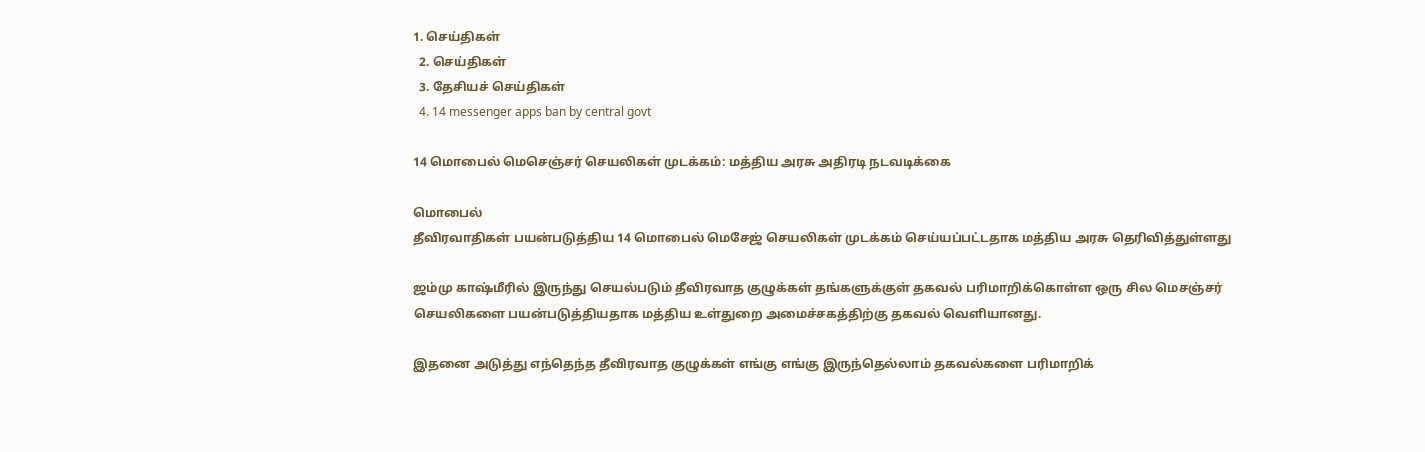1. செய்திகள்
  2. செய்திகள்
  3. தேசியச் செய்திகள்
  4. 14 messenger apps ban by central govt

14 மொபைல் மெசெஞ்சர் செயலிகள் முடக்கம்: மத்திய அரசு அதிரடி நடவடிக்கை

மொபைல்
தீவிரவாதிகள் பயன்படுத்திய 14 மொபைல் மெசேஜ் செயலிகள் முடக்கம் செய்யப்பட்டதாக மத்திய அரசு தெரிவித்துள்ளது

ஜம்மு காஷ்மீரில் இருந்து செயல்படும் தீவிரவாத குழுக்கள் தங்களுக்குள் தகவல் பரிமாறிக்கொள்ள ஒரு சில மெசஞ்சர் செயலிகளை பயன்படுத்தியதாக மத்திய உள்துறை அமைச்சகத்திற்கு தகவல் வெளியானது.

இதனை அடுத்து எந்தெந்த தீவிரவாத குழுக்கள் எங்கு எங்கு இருந்தெல்லாம் தகவல்களை பரிமாறிக்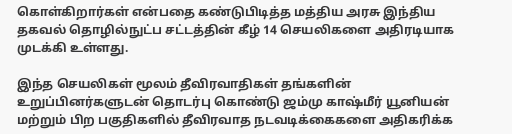கொள்கிறார்கள் என்பதை கண்டுபிடித்த மத்திய அரசு இந்திய தகவல் தொழில்நுட்ப சட்டத்தின் கீழ் 14 செயலிகளை அதிரடியாக முடக்கி உள்ளது.

இந்த செயலிகள் மூலம் தீவிரவாதிகள் தங்களின் உறுப்பினர்களுடன் தொடர்பு கொண்டு ஜம்மு காஷ்மீர் யூனியன் மற்றும் பிற பகுதிகளில் தீவிரவாத நடவடிக்கைகளை அதிகரிக்க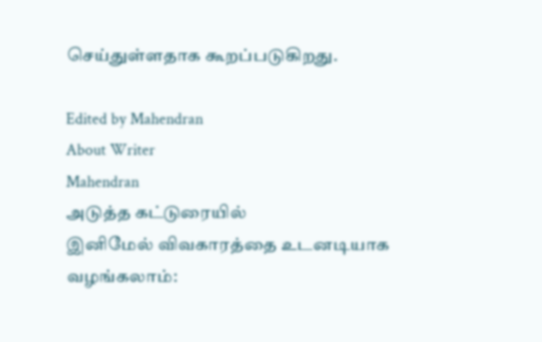செய்துள்ளதாக கூறப்படுகிறது.

Edited by Mahendran
About Writer
Mahendran
அடுத்த கட்டுரையில்
இனிமேல் விவகாரத்தை உடனடியாக வழங்கலாம்: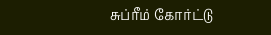சுப்ரீம் கோர்ட்டு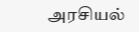அரசியல்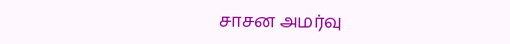சாசன அமர்வு